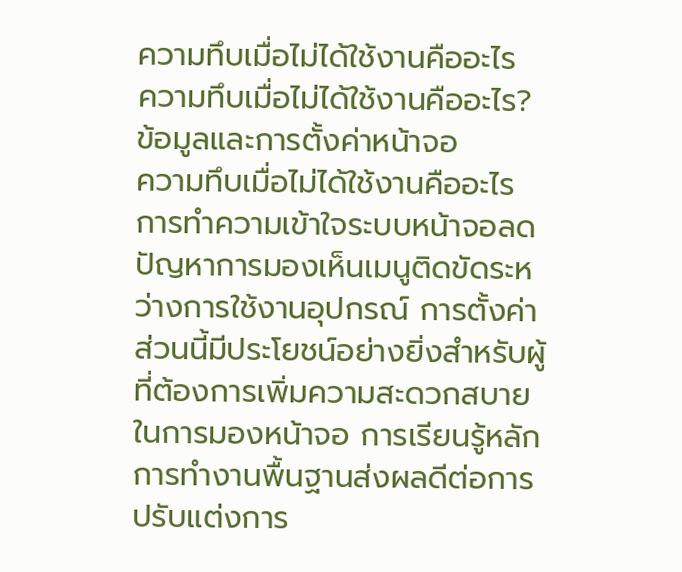ความทึบเมื่อไม่ได้ใช้งานคืออะไร
ความทึบเมื่อไม่ได้ใช้งานคืออะไร? ข้อมูลและการตั้งค่าหน้าจอ
ความทึบเมื่อไม่ได้ใช้งานคืออะไร การทำความเข้าใจระบบหน้าจอลดปัญหาการมองเห็นเมนูติดขัดระหว่างการใช้งานอุปกรณ์ การตั้งค่าส่วนนี้มีประโยชน์อย่างยิ่งสำหรับผู้ที่ต้องการเพิ่มความสะดวกสบายในการมองหน้าจอ การเรียนรู้หลักการทำงานพื้นฐานส่งผลดีต่อการปรับแต่งการ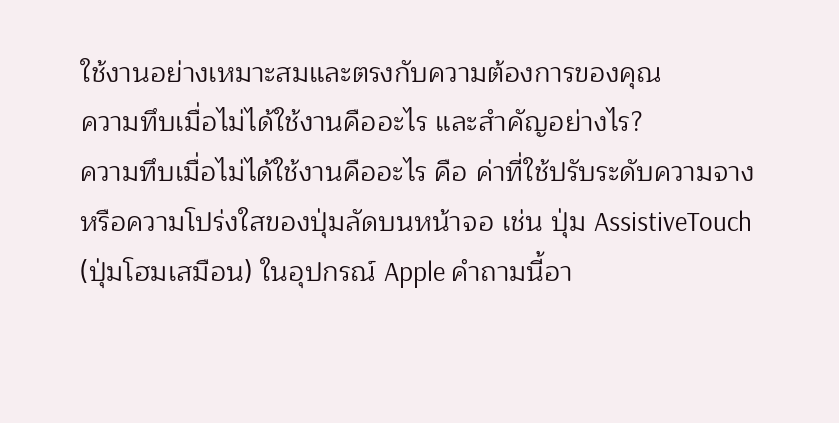ใช้งานอย่างเหมาะสมและตรงกับความต้องการของคุณ
ความทึบเมื่อไม่ได้ใช้งานคืออะไร และสำคัญอย่างไร?
ความทึบเมื่อไม่ได้ใช้งานคืออะไร คือ ค่าที่ใช้ปรับระดับความจางหรือความโปร่งใสของปุ่มลัดบนหน้าจอ เช่น ปุ่ม AssistiveTouch (ปุ่มโฮมเสมือน) ในอุปกรณ์ Apple คำถามนี้อา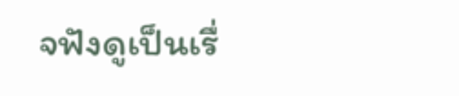จฟังดูเป็นเรื่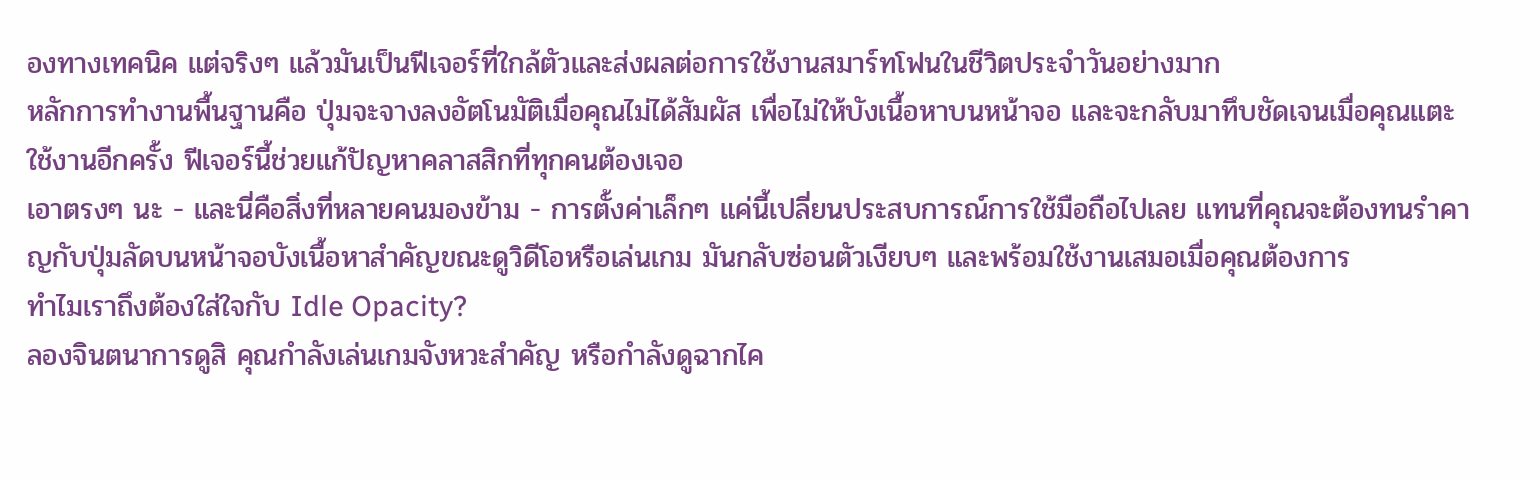องทางเทคนิค แต่จริงๆ แล้วมันเป็นฟีเจอร์ที่ใกล้ตัวและส่งผลต่อการใช้งานสมาร์ทโฟนในชีวิตประจำวันอย่างมาก
หลักการทำงานพื้นฐานคือ ปุ่มจะจางลงอัตโนมัติเมื่อคุณไม่ได้สัมผัส เพื่อไม่ให้บังเนื้อหาบนหน้าจอ และจะกลับมาทึบชัดเจนเมื่อคุณแตะใช้งานอีกครั้ง ฟีเจอร์นี้ช่วยแก้ปัญหาคลาสสิกที่ทุกคนต้องเจอ
เอาตรงๆ นะ - และนี่คือสิ่งที่หลายคนมองข้าม - การตั้งค่าเล็กๆ แค่นี้เปลี่ยนประสบการณ์การใช้มือถือไปเลย แทนที่คุณจะต้องทนรำคาญกับปุ่มลัดบนหน้าจอบังเนื้อหาสำคัญขณะดูวิดีโอหรือเล่นเกม มันกลับซ่อนตัวเงียบๆ และพร้อมใช้งานเสมอเมื่อคุณต้องการ
ทำไมเราถึงต้องใส่ใจกับ Idle Opacity?
ลองจินตนาการดูสิ คุณกำลังเล่นเกมจังหวะสำคัญ หรือกำลังดูฉากไค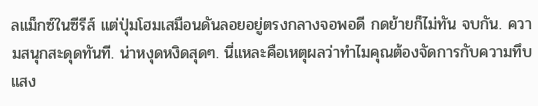ลแม็กซ์ในซีรีส์ แต่ปุ่มโฮมเสมือนดันลอยอยู่ตรงกลางจอพอดี กดย้ายก็ไม่ทัน จบกัน. ความสนุกสะดุดทันที. น่าหงุดหงิดสุดๆ. นี่แหละคือเหตุผลว่าทำไมคุณต้องจัดการกับความทึบแสง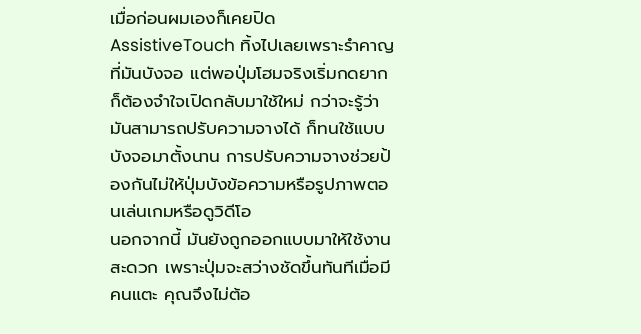เมื่อก่อนผมเองก็เคยปิด AssistiveTouch ทิ้งไปเลยเพราะรำคาญที่มันบังจอ แต่พอปุ่มโฮมจริงเริ่มกดยาก ก็ต้องจำใจเปิดกลับมาใช้ใหม่ กว่าจะรู้ว่ามันสามารถปรับความจางได้ ก็ทนใช้แบบบังจอมาตั้งนาน การปรับความจางช่วยป้องกันไม่ให้ปุ่มบังข้อความหรือรูปภาพตอนเล่นเกมหรือดูวิดีโอ
นอกจากนี้ มันยังถูกออกแบบมาให้ใช้งานสะดวก เพราะปุ่มจะสว่างชัดขึ้นทันทีเมื่อมีคนแตะ คุณจึงไม่ต้อ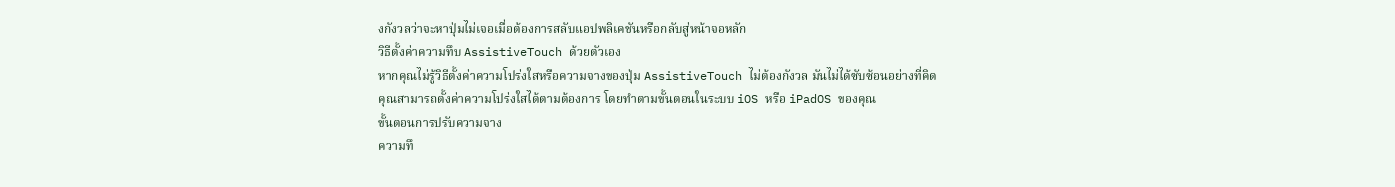งกังวลว่าจะหาปุ่มไม่เจอเมื่อต้องการสลับแอปพลิเคชันหรือกลับสู่หน้าจอหลัก
วิธีตั้งค่าความทึบ AssistiveTouch ด้วยตัวเอง
หากคุณไม่รู้วิธีตั้งค่าความโปร่งใสหรือความจางของปุ่ม AssistiveTouch ไม่ต้องกังวล มันไม่ได้ซับซ้อนอย่างที่คิด คุณสามารถตั้งค่าความโปร่งใสได้ตามต้องการ โดยทำตามขั้นตอนในระบบ iOS หรือ iPadOS ของคุณ
ขั้นตอนการปรับความจาง
ความทึ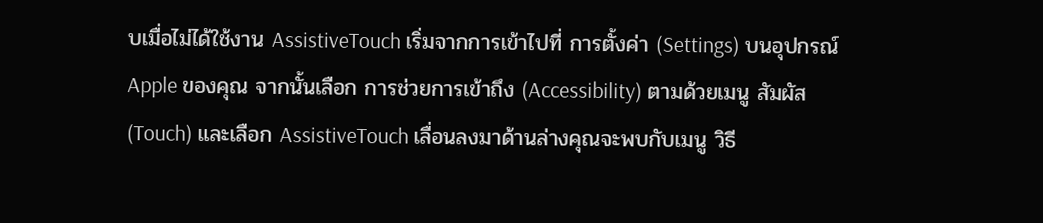บเมื่อไม่ได้ใช้งาน AssistiveTouch เริ่มจากการเข้าไปที่ การตั้งค่า (Settings) บนอุปกรณ์ Apple ของคุณ จากนั้นเลือก การช่วยการเข้าถึง (Accessibility) ตามด้วยเมนู สัมผัส (Touch) และเลือก AssistiveTouch เลื่อนลงมาด้านล่างคุณจะพบกับเมนู วิธี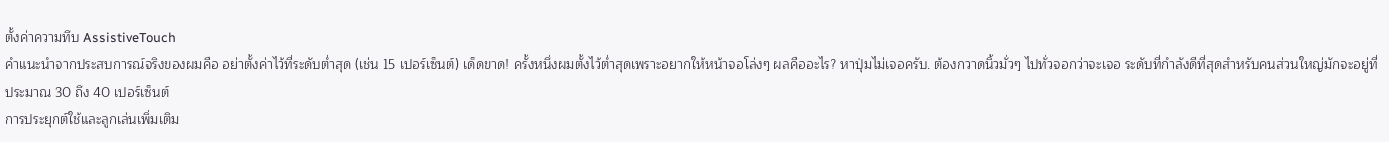ตั้งค่าความทึบ AssistiveTouch
คำแนะนำจากประสบการณ์จริงของผมคือ อย่าตั้งค่าไว้ที่ระดับต่ำสุด (เช่น 15 เปอร์เซ็นต์) เด็ดขาด! ครั้งหนึ่งผมตั้งไว้ต่ำสุดเพราะอยากให้หน้าจอโล่งๆ ผลคืออะไร? หาปุ่มไม่เจอครับ. ต้องกวาดนิ้วมั่วๆ ไปทั่วจอกว่าจะเจอ ระดับที่กำลังดีที่สุดสำหรับคนส่วนใหญ่มักจะอยู่ที่ประมาณ 30 ถึง 40 เปอร์เซ็นต์
การประยุกต์ใช้และลูกเล่นเพิ่มเติม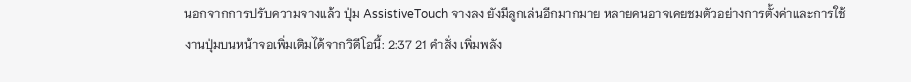นอกจากการปรับความจางแล้ว ปุ่ม AssistiveTouch จางลง ยังมีลูกเล่นอีกมากมาย หลายคนอาจเคยชมตัวอย่างการตั้งค่าและการใช้งานปุ่มบนหน้าจอเพิ่มเติมได้จากวิดีโอนี้: 2:37 21 คำสั่ง เพิ่มพลัง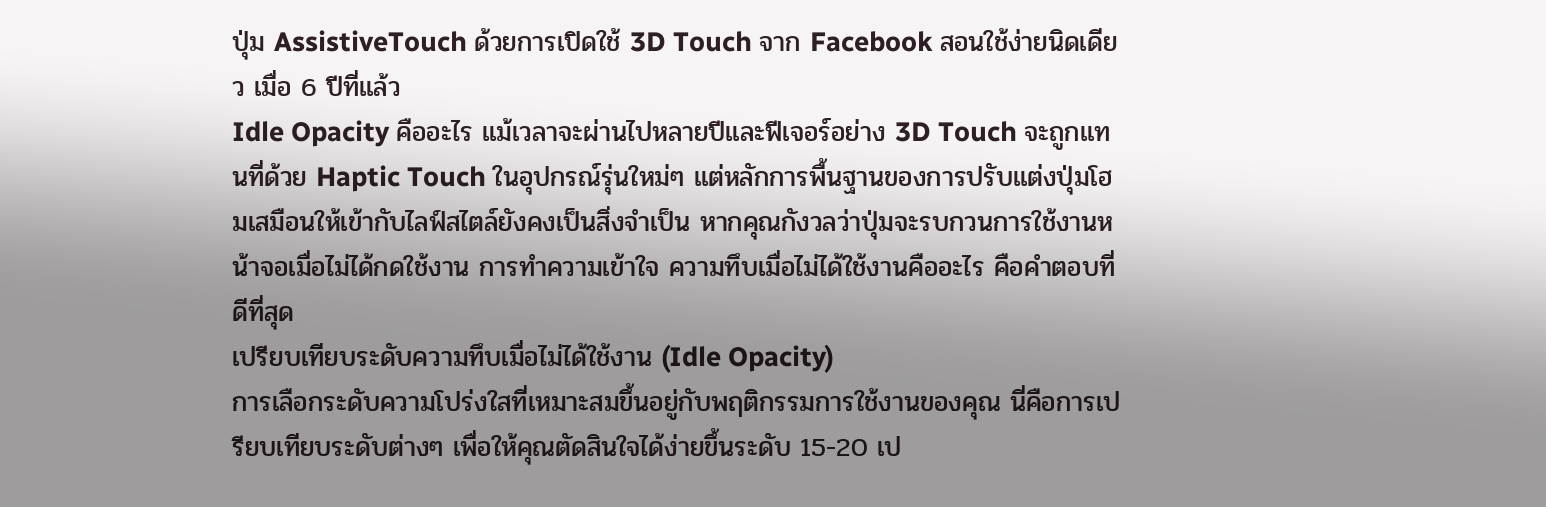ปุ่ม AssistiveTouch ด้วยการเปิดใช้ 3D Touch จาก Facebook สอนใช้ง่ายนิดเดียว เมื่อ 6 ปีที่แล้ว
Idle Opacity คืออะไร แม้เวลาจะผ่านไปหลายปีและฟีเจอร์อย่าง 3D Touch จะถูกแทนที่ด้วย Haptic Touch ในอุปกรณ์รุ่นใหม่ๆ แต่หลักการพื้นฐานของการปรับแต่งปุ่มโฮมเสมือนให้เข้ากับไลฟ์สไตล์ยังคงเป็นสิ่งจำเป็น หากคุณกังวลว่าปุ่มจะรบกวนการใช้งานหน้าจอเมื่อไม่ได้กดใช้งาน การทำความเข้าใจ ความทึบเมื่อไม่ได้ใช้งานคืออะไร คือคำตอบที่ดีที่สุด
เปรียบเทียบระดับความทึบเมื่อไม่ได้ใช้งาน (Idle Opacity)
การเลือกระดับความโปร่งใสที่เหมาะสมขึ้นอยู่กับพฤติกรรมการใช้งานของคุณ นี่คือการเปรียบเทียบระดับต่างๆ เพื่อให้คุณตัดสินใจได้ง่ายขึ้นระดับ 15-20 เป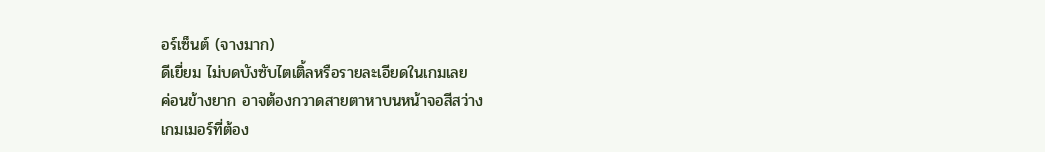อร์เซ็นต์ (จางมาก)
ดีเยี่ยม ไม่บดบังซับไตเติ้ลหรือรายละเอียดในเกมเลย
ค่อนข้างยาก อาจต้องกวาดสายตาหาบนหน้าจอสีสว่าง
เกมเมอร์ที่ต้อง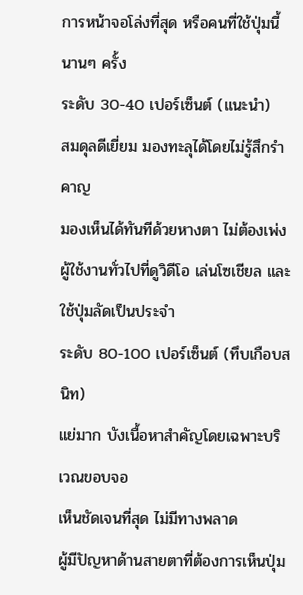การหน้าจอโล่งที่สุด หรือคนที่ใช้ปุ่มนี้นานๆ ครั้ง
ระดับ 30-40 เปอร์เซ็นต์ (แนะนำ)
สมดุลดีเยี่ยม มองทะลุได้โดยไม่รู้สึกรำคาญ
มองเห็นได้ทันทีด้วยหางตา ไม่ต้องเพ่ง
ผู้ใช้งานทั่วไปที่ดูวิดีโอ เล่นโซเชียล และใช้ปุ่มลัดเป็นประจำ
ระดับ 80-100 เปอร์เซ็นต์ (ทึบเกือบสนิท)
แย่มาก บังเนื้อหาสำคัญโดยเฉพาะบริเวณขอบจอ
เห็นชัดเจนที่สุด ไม่มีทางพลาด
ผู้มีปัญหาด้านสายตาที่ต้องการเห็นปุ่ม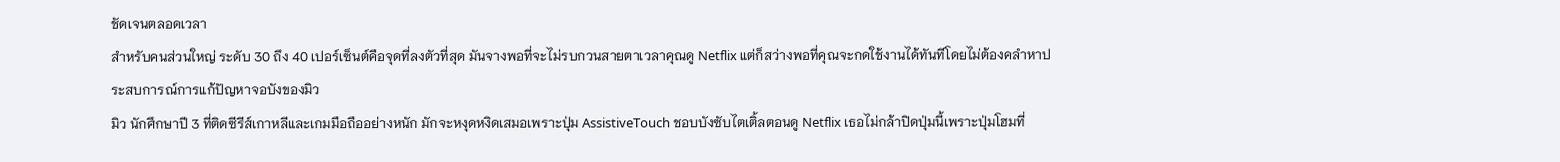ชัดเจนตลอดเวลา
สำหรับคนส่วนใหญ่ ระดับ 30 ถึง 40 เปอร์เซ็นต์คือจุดที่ลงตัวที่สุด มันจางพอที่จะไม่รบกวนสายตาเวลาคุณดู Netflix แต่ก็สว่างพอที่คุณจะกดใช้งานได้ทันทีโดยไม่ต้องคลำหาประสบการณ์การแก้ปัญหาจอบังของมิว
มิว นักศึกษาปี 3 ที่ติดซีรีส์เกาหลีและเกมมือถืออย่างหนัก มักจะหงุดหงิดเสมอเพราะปุ่ม AssistiveTouch ชอบบังซับไตเติ้ลตอนดู Netflix เธอไม่กล้าปิดปุ่มนี้เพราะปุ่มโฮมที่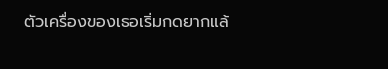ตัวเครื่องของเธอเริ่มกดยากแล้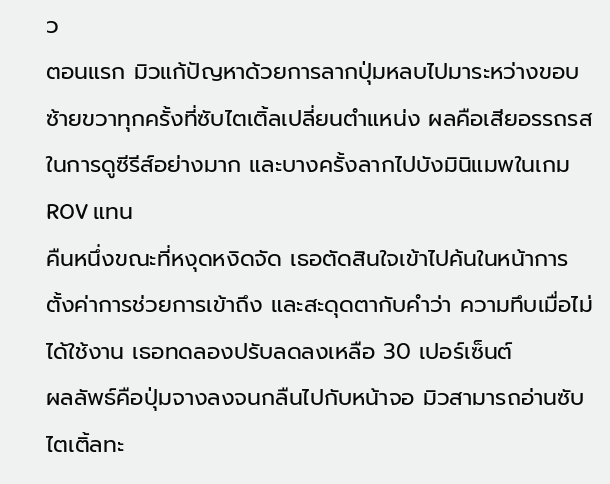ว
ตอนแรก มิวแก้ปัญหาด้วยการลากปุ่มหลบไปมาระหว่างขอบซ้ายขวาทุกครั้งที่ซับไตเติ้ลเปลี่ยนตำแหน่ง ผลคือเสียอรรถรสในการดูซีรีส์อย่างมาก และบางครั้งลากไปบังมินิแมพในเกม ROV แทน
คืนหนึ่งขณะที่หงุดหงิดจัด เธอตัดสินใจเข้าไปค้นในหน้าการตั้งค่าการช่วยการเข้าถึง และสะดุดตากับคำว่า ความทึบเมื่อไม่ได้ใช้งาน เธอทดลองปรับลดลงเหลือ 30 เปอร์เซ็นต์
ผลลัพธ์คือปุ่มจางลงจนกลืนไปกับหน้าจอ มิวสามารถอ่านซับไตเติ้ลทะ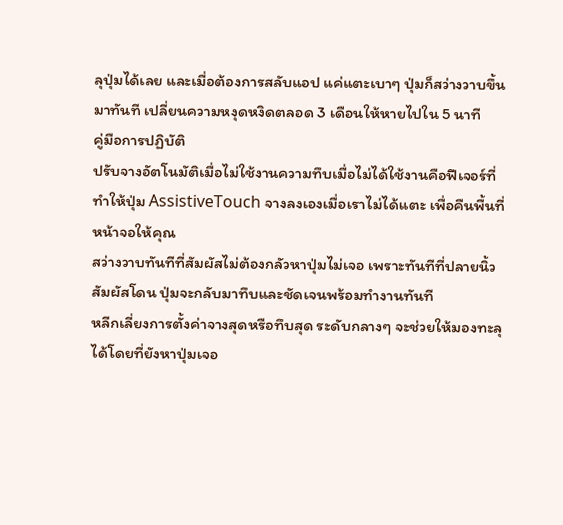ลุปุ่มได้เลย และเมื่อต้องการสลับแอป แค่แตะเบาๆ ปุ่มก็สว่างวาบขึ้นมาทันที เปลี่ยนความหงุดหงิดตลอด 3 เดือนให้หายไปใน 5 นาที
คู่มือการปฏิบัติ
ปรับจางอัตโนมัติเมื่อไม่ใช้งานความทึบเมื่อไม่ได้ใช้งานคือฟีเจอร์ที่ทำให้ปุ่ม AssistiveTouch จางลงเองเมื่อเราไม่ได้แตะ เพื่อคืนพื้นที่หน้าจอให้คุณ
สว่างวาบทันทีที่สัมผัสไม่ต้องกลัวหาปุ่มไม่เจอ เพราะทันทีที่ปลายนิ้วสัมผัสโดน ปุ่มจะกลับมาทึบและชัดเจนพร้อมทำงานทันที
หลีกเลี่ยงการตั้งค่าจางสุดหรือทึบสุด ระดับกลางๆ จะช่วยให้มองทะลุได้โดยที่ยังหาปุ่มเจอ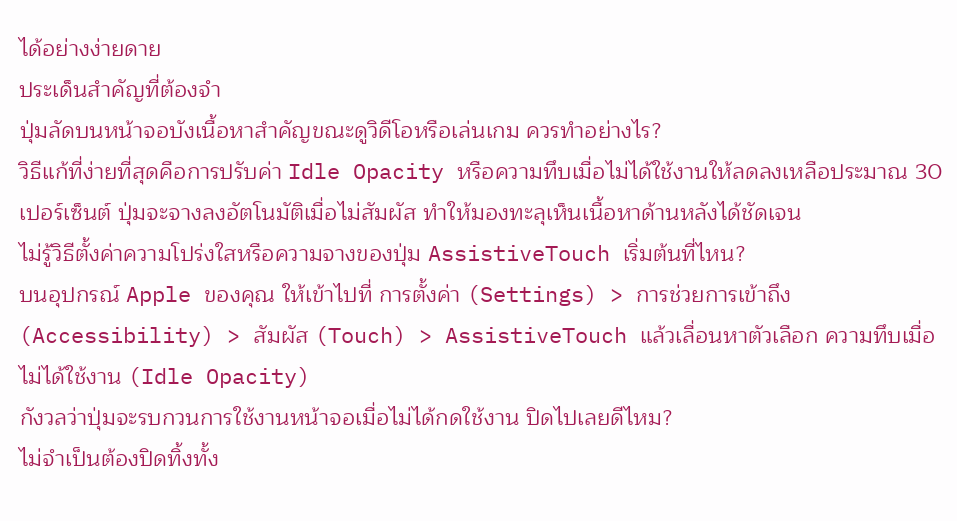ได้อย่างง่ายดาย
ประเด็นสำคัญที่ต้องจำ
ปุ่มลัดบนหน้าจอบังเนื้อหาสำคัญขณะดูวิดีโอหรือเล่นเกม ควรทำอย่างไร?
วิธีแก้ที่ง่ายที่สุดคือการปรับค่า Idle Opacity หรือความทึบเมื่อไม่ได้ใช้งานให้ลดลงเหลือประมาณ 30 เปอร์เซ็นต์ ปุ่มจะจางลงอัตโนมัติเมื่อไม่สัมผัส ทำให้มองทะลุเห็นเนื้อหาด้านหลังได้ชัดเจน
ไม่รู้วิธีตั้งค่าความโปร่งใสหรือความจางของปุ่ม AssistiveTouch เริ่มต้นที่ไหน?
บนอุปกรณ์ Apple ของคุณ ให้เข้าไปที่ การตั้งค่า (Settings) > การช่วยการเข้าถึง (Accessibility) > สัมผัส (Touch) > AssistiveTouch แล้วเลื่อนหาตัวเลือก ความทึบเมื่อไม่ได้ใช้งาน (Idle Opacity)
กังวลว่าปุ่มจะรบกวนการใช้งานหน้าจอเมื่อไม่ได้กดใช้งาน ปิดไปเลยดีไหม?
ไม่จำเป็นต้องปิดทิ้งทั้ง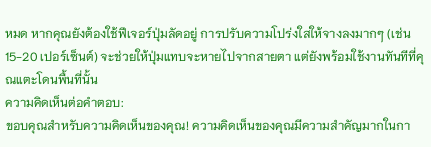หมด หากคุณยังต้องใช้ฟีเจอร์ปุ่มลัดอยู่ การปรับความโปร่งใสให้จางลงมากๆ (เช่น 15-20 เปอร์เซ็นต์) จะช่วยให้ปุ่มแทบจะหายไปจากสายตา แต่ยังพร้อมใช้งานทันทีที่คุณแตะโดนพื้นที่นั้น
ความคิดเห็นต่อคำตอบ:
ขอบคุณสำหรับความคิดเห็นของคุณ! ความคิดเห็นของคุณมีความสำคัญมากในกา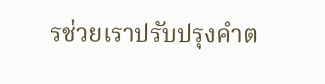รช่วยเราปรับปรุงคำต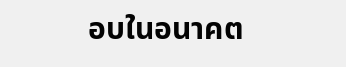อบในอนาคต